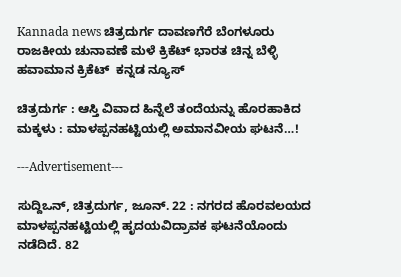Kannada news ಚಿತ್ರದುರ್ಗ ದಾವಣಗೆರೆ ಬೆಂಗಳೂರು ರಾಜಕೀಯ ಚುನಾವಣೆ ಮಳೆ ಕ್ರಿಕೆಟ್ ಭಾರತ ಚಿನ್ನ ಬೆಳ್ಳಿ ಹವಾಮಾನ ಕ್ರಿಕೆಟ್  ಕನ್ನಡ ನ್ಯೂಸ್

ಚಿತ್ರದುರ್ಗ : ಆಸ್ತಿ ವಿವಾದ ಹಿನ್ನೆಲೆ ತಂದೆಯನ್ನು ಹೊರಹಾಕಿದ ಮಕ್ಕಳು : ಮಾಳಪ್ಪನಹಟ್ಟಿಯಲ್ಲಿ ಅಮಾನವೀಯ ಘಟನೆ…!

---Advertisement---

ಸುದ್ದಿಒನ್, ಚಿತ್ರದುರ್ಗ, ಜೂನ್. 22 : ನಗರದ ಹೊರವಲಯದ ಮಾಳಪ್ಪನಹಟ್ಟಿಯಲ್ಲಿ ಹೃದಯವಿದ್ರಾವಕ ಘಟನೆಯೊಂದು ನಡೆದಿದೆ. 82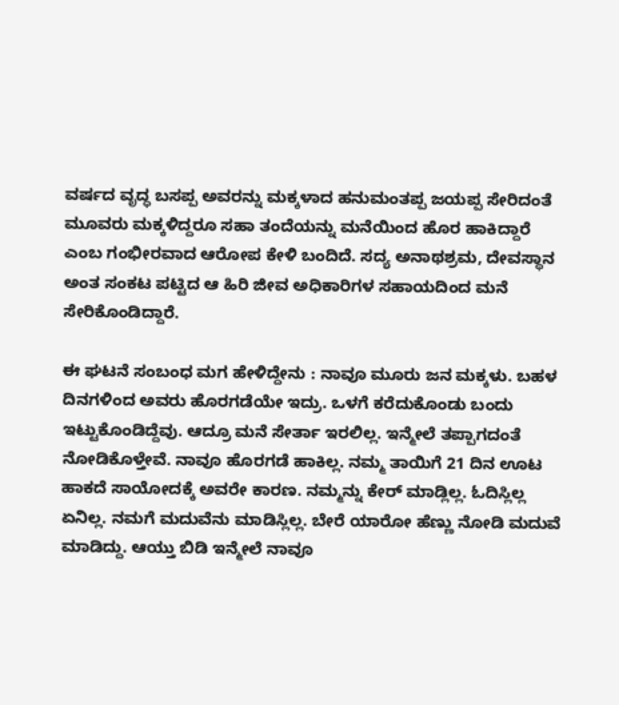ವರ್ಷದ ವೃದ್ಧ ಬಸಪ್ಪ ಅವರನ್ನು ಮಕ್ಕಳಾದ ಹನುಮಂತಪ್ಪ ಜಯಪ್ಪ ಸೇರಿದಂತೆ ಮೂವರು ಮಕ್ಕಳಿದ್ದರೂ ಸಹಾ ತಂದೆಯನ್ನು ಮನೆಯಿಂದ ಹೊರ ಹಾಕಿದ್ದಾರೆ ಎಂಬ ಗಂಭೀರವಾದ ಆರೋಪ ಕೇಳಿ ಬಂದಿದೆ. ಸದ್ಯ ಅನಾಥಶ್ರಮ, ದೇವಸ್ಥಾನ ಅಂತ ಸಂಕಟ ಪಟ್ಟಿದ ಆ ಹಿರಿ ಜೀವ ಅಧಿಕಾರಿಗಳ ಸಹಾಯದಿಂದ ಮನೆ ಸೇರಿಕೊಂಡಿದ್ದಾರೆ.

ಈ ಘಟನೆ ಸಂಬಂಧ ಮಗ ಹೇಳಿದ್ದೇನು : ನಾವೂ ಮೂರು ಜನ ಮಕ್ಕಳು. ಬಹಳ ದಿನಗಳಿಂದ ಅವರು ಹೊರಗಡೆಯೇ ಇದ್ರು. ಒಳಗೆ ಕರೆದುಕೊಂಡು ಬಂದು ಇಟ್ಟುಕೊಂಡಿದ್ದೆವು. ಆದ್ರೂ ಮನೆ ಸೇರ್ತಾ ಇರಲಿಲ್ಲ. ಇನ್ಮೇಲೆ ತಪ್ಪಾಗದಂತೆ ನೋಡಿಕೊಳ್ತೇವೆ. ನಾವೂ ಹೊರಗಡೆ ಹಾಕಿಲ್ಲ. ನಮ್ಮ ತಾಯಿಗೆ 21 ದಿನ ಊಟ ಹಾಕದೆ ಸಾಯೋದಕ್ಕೆ ಅವರೇ ಕಾರಣ. ನಮ್ಮನ್ನು ಕೇರ್ ಮಾಡ್ಲಿಲ್ಲ. ಓದಿಸ್ಲಿಲ್ಲ ಏನಿಲ್ಲ. ನಮಗೆ ಮದುವೆನು ಮಾಡಿಸ್ಲಿಲ್ಲ. ಬೇರೆ ಯಾರೋ ಹೆಣ್ಣು ನೋಡಿ ಮದುವೆ ಮಾಡಿದ್ದು. ಆಯ್ತು ಬಿಡಿ ಇನ್ಮೇಲೆ ನಾವೂ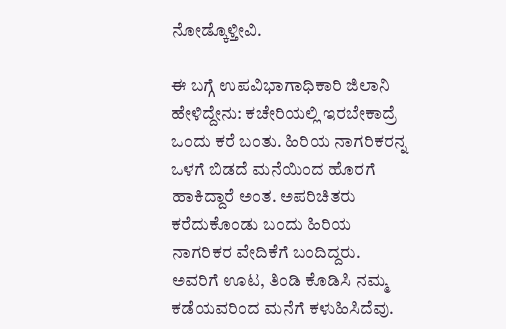ನೋಡ್ಕೊಳ್ತೀವಿ.

ಈ ಬಗ್ಗೆ ಉಪವಿಭಾಗಾಧಿಕಾರಿ ಜಿಲಾನಿ ಹೇಳಿದ್ದೇನು: ಕಚೇರಿಯಲ್ಲಿ ಇರಬೇಕಾದ್ರೆ ಒಂದು ಕರೆ ಬಂತು. ಹಿರಿಯ ನಾಗರಿಕರನ್ನ ಒಳಗೆ ಬಿಡದೆ ಮನೆಯಿಂದ ಹೊರಗೆ ಹಾಕಿದ್ದಾರೆ ಅಂತ. ಅಪರಿಚಿತರು ಕರೆದುಕೊಂಡು ಬಂದು ಹಿರಿಯ ನಾಗರಿಕರ ವೇದಿಕೆಗೆ ಬಂದಿದ್ದರು. ಅವರಿಗೆ ಊಟ, ತಿಂಡಿ ಕೊಡಿಸಿ ನಮ್ಮ ಕಡೆಯವರಿಂದ ಮನೆಗೆ ಕಳುಹಿಸಿದೆವು.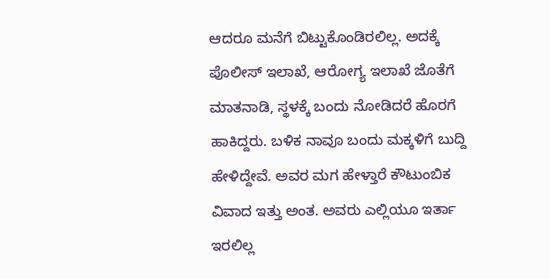ಆದರೂ ಮನೆಗೆ ಬಿಟ್ಟುಕೊಂಡಿರಲಿಲ್ಲ. ಅದಕ್ಕೆ ಪೊಲೀಸ್ ಇಲಾಖೆ, ಆರೋಗ್ಯ ಇಲಾಖೆ ಜೊತೆಗೆ ಮಾತನಾಡಿ, ಸ್ಥಳಕ್ಕೆ ಬಂದು ನೋಡಿದರೆ ಹೊರಗೆ ಹಾಕಿದ್ದರು‌. ಬಳಿಕ ನಾವೂ ಬಂದು ಮಕ್ಕಳಿಗೆ ಬುದ್ದಿ ಹೇಳಿದ್ದೇವೆ. ಅವರ ಮಗ ಹೇಳ್ತಾರೆ ಕೌಟುಂಬಿಕ ವಿವಾದ ಇತ್ತು ಅಂತ. ಅವರು ಎಲ್ಲಿಯೂ ಇರ್ತಾ ಇರಲಿಲ್ಲ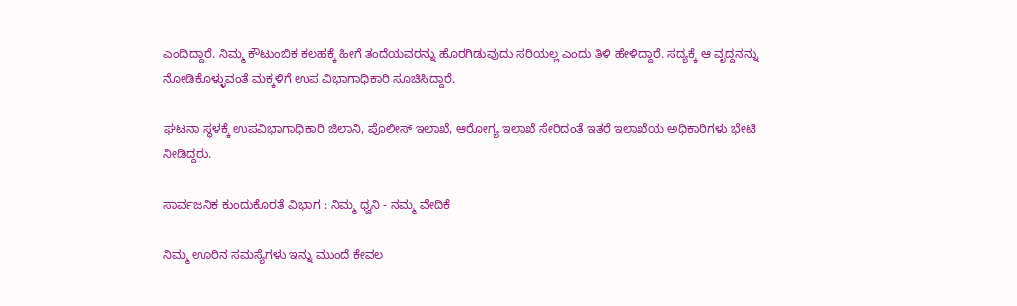ಎಂದಿದ್ದಾರೆ. ನಿಮ್ಮ ಕೌಟುಂಬಿಕ ಕಲಹಕ್ಕೆ ಹೀಗೆ ತಂದೆಯವರನ್ನು ಹೊರಗಿಡುವುದು ಸರಿಯಲ್ಲ ಎಂದು ತಿಳಿ ಹೇಳಿದ್ದಾರೆ. ಸದ್ಯಕ್ಕೆ ಆ ವೃದ್ದನನ್ನು ನೋಡಿಕೊಳ್ಳುವಂತೆ ಮಕ್ಕಳಿಗೆ ಉಪ ವಿಭಾಗಾಧಿಕಾರಿ ಸೂಚಿಸಿದ್ದಾರೆ.

ಘಟನಾ ಸ್ಥಳಕ್ಕೆ ಉಪವಿಭಾಗಾಧಿಕಾರಿ ಜಿಲಾನಿ, ಪೊಲೀಸ್ ಇಲಾಖೆ, ಆರೋಗ್ಯ ಇಲಾಖೆ ಸೇರಿದಂತೆ ಇತರೆ ಇಲಾಖೆಯ ಅಧಿಕಾರಿಗಳು ಭೇಟಿ ನೀಡಿದ್ದರು.

ಸಾರ್ವಜನಿಕ ಕುಂದುಕೊರತೆ ವಿಭಾಗ : ನಿಮ್ಮ ಧ್ವನಿ - ನಮ್ಮ ವೇದಿಕೆ

ನಿಮ್ಮ ಊರಿನ ಸಮಸ್ಯೆಗಳು ಇನ್ನು ಮುಂದೆ ಕೇವಲ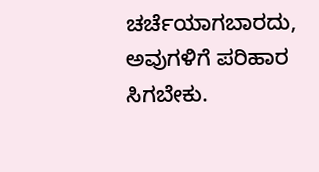ಚರ್ಚೆಯಾಗಬಾರದು, ಅವುಗಳಿಗೆ ಪರಿಹಾರ ಸಿಗಬೇಕು.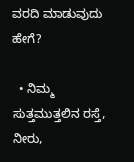ವರದಿ ಮಾಡುವುದು ಹೇಗೆ?

  • ನಿಮ್ಮ ಸುತ್ತಮುತ್ತಲಿನ ರಸ್ತೆ, ನೀರು,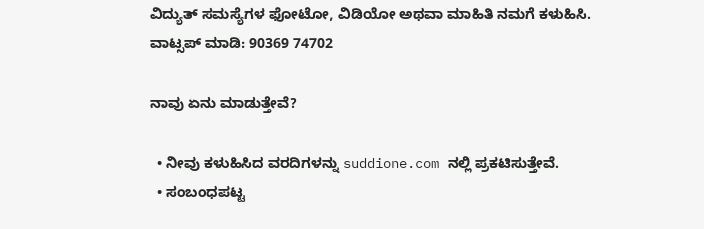ವಿದ್ಯುತ್ ಸಮಸ್ಯೆಗಳ ಫೋಟೋ, ವಿಡಿಯೋ ಅಥವಾ ಮಾಹಿತಿ ನಮಗೆ ಕಳುಹಿಸಿ.
ವಾಟ್ಸಪ್ ಮಾಡಿ: 90369 74702

ನಾವು ಏನು ಮಾಡುತ್ತೇವೆ?

  • ನೀವು ಕಳುಹಿಸಿದ ವರದಿಗಳನ್ನು suddione.com ನಲ್ಲಿ ಪ್ರಕಟಿಸುತ್ತೇವೆ.
  • ಸಂಬಂಧಪಟ್ಟ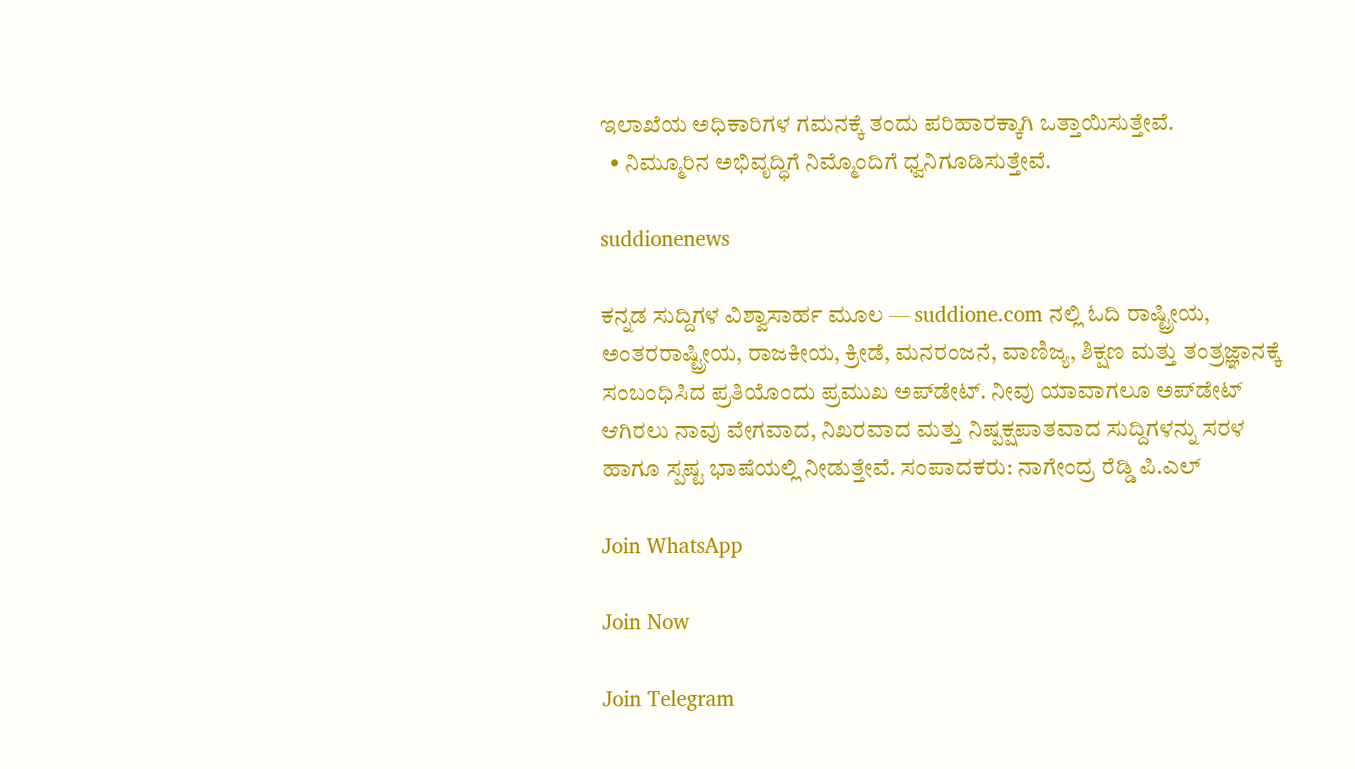ಇಲಾಖೆಯ ಅಧಿಕಾರಿಗಳ ಗಮನಕ್ಕೆ ತಂದು ಪರಿಹಾರಕ್ಕಾಗಿ ಒತ್ತಾಯಿಸುತ್ತೇವೆ.
  • ನಿಮ್ಮೂರಿನ ಅಭಿವೃದ್ಧಿಗೆ ನಿಮ್ಮೊಂದಿಗೆ ಧ್ವನಿಗೂಡಿಸುತ್ತೇವೆ.

suddionenews

ಕನ್ನಡ ಸುದ್ದಿಗಳ ವಿಶ್ವಾಸಾರ್ಹ ಮೂಲ — suddione.com ನಲ್ಲಿ ಓದಿ ರಾಷ್ಟ್ರೀಯ, ಅಂತರರಾಷ್ಟ್ರೀಯ, ರಾಜಕೀಯ, ಕ್ರೀಡೆ, ಮನರಂಜನೆ, ವಾಣಿಜ್ಯ, ಶಿಕ್ಷಣ ಮತ್ತು ತಂತ್ರಜ್ಞಾನಕ್ಕೆ ಸಂಬಂಧಿಸಿದ ಪ್ರತಿಯೊಂದು ಪ್ರಮುಖ ಅಪ್‌ಡೇಟ್. ನೀವು ಯಾವಾಗಲೂ ಅಪ್‌ಡೇಟ್ ಆಗಿರಲು ನಾವು ವೇಗವಾದ, ನಿಖರವಾದ ಮತ್ತು ನಿಷ್ಪಕ್ಷಪಾತವಾದ ಸುದ್ದಿಗಳನ್ನು ಸರಳ ಹಾಗೂ ಸ್ಪಷ್ಟ ಭಾಷೆಯಲ್ಲಿ ನೀಡುತ್ತೇವೆ. ಸಂಪಾದಕರು: ನಾಗೇಂದ್ರ ರೆಡ್ಡಿ ಪಿ.ಎಲ್

Join WhatsApp

Join Now

Join Telegram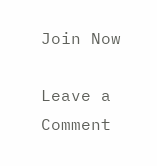Join Now

Leave a Comment